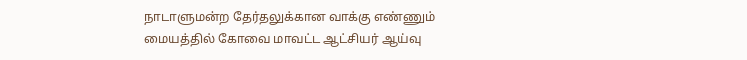நாடாளுமன்ற தேர்தலுக்கான வாக்கு எண்ணும் மையத்தில் கோவை மாவட்ட ஆட்சியர் ஆய்வு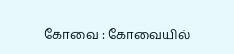கோவை : கோவையில்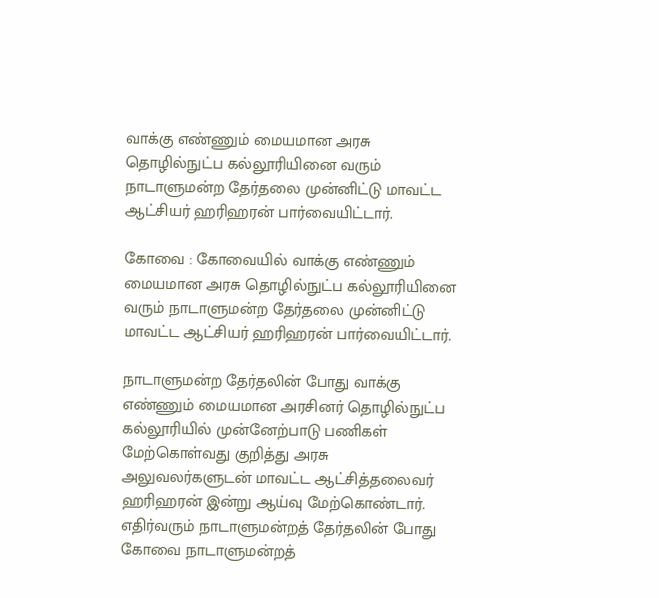வாக்கு எண்ணும் மையமான அரசு தொழில்நுட்ப கல்லூரியினை வரும் நாடாளுமன்ற தேர்தலை முன்னிட்டு மாவட்ட ஆட்சியர் ஹரிஹரன் பார்வையிட்டார்.

கோவை : கோவையில் வாக்கு எண்ணும் மையமான அரசு தொழில்நுட்ப கல்லூரியினை வரும் நாடாளுமன்ற தேர்தலை முன்னிட்டு மாவட்ட ஆட்சியர் ஹரிஹரன் பார்வையிட்டார்.

நாடாளுமன்ற தேர்தலின் போது வாக்கு எண்ணும் மையமான அரசினர் தொழில்நுட்ப கல்லூரியில் முன்னேற்பாடு பணிகள் மேற்கொள்வது குறித்து அரசு அலுவலர்களுடன் மாவட்ட ஆட்சித்தலைவர் ஹரிஹரன் இன்று ஆய்வு மேற்கொண்டார். எதிர்வரும் நாடாளுமன்றத் தேர்தலின் போது கோவை நாடாளுமன்றத்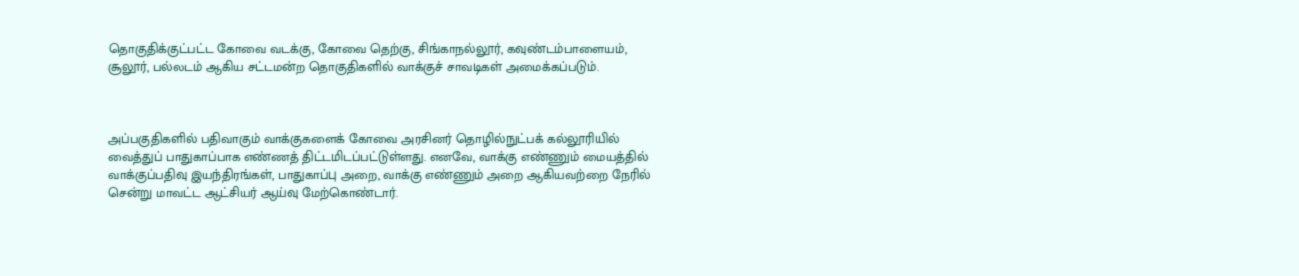தொகுதிக்குட்பட்ட கோவை வடக்கு, கோவை தெற்கு, சிங்காநல்லூர், கவுண்டம்பாளையம், சூலூர், பல்லடம் ஆகிய சட்டமன்ற தொகுதிகளில் வாக்குச் சாவடிகள் அமைக்கப்படும்.



அப்பகுதிகளில் பதிவாகும் வாக்குகளைக் கோவை அரசினர் தொழில்நுட்பக் கல்லூரியில் வைத்துப் பாதுகாப்பாக எண்ணத் திட்டமிடப்பட்டுள்ளது. எனவே, வாக்கு எண்ணும் மையத்தில் வாக்குப்பதிவு இயந்திரங்கள், பாதுகாப்பு அறை, வாக்கு எண்ணும் அறை ஆகியவற்றை நேரில் சென்று மாவட்ட ஆட்சியர் ஆய்வு மேற்கொண்டார்.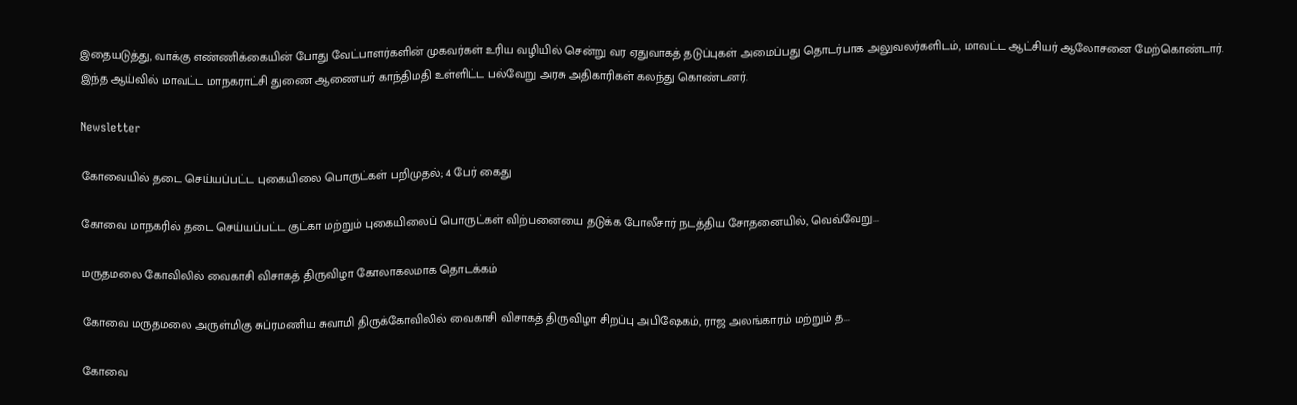இதையடுத்து, வாக்கு எண்ணிக்கையின் போது வேட்பாளர்களின் முகவர்கள் உரிய வழியில் சென்று வர ஏதுவாகத் தடுப்புகள் அமைப்பது தொடர்பாக அலுவலர்களிடம், மாவட்ட ஆட்சியர் ஆலோசனை மேற்கொண்டார். இந்த ஆய்வில் மாவட்ட மாநகராட்சி துணை ஆணையர் காந்திமதி உள்ளிட்ட பல்வேறு அரசு அதிகாரிகள் கலந்து கொண்டனர்.

Newsletter

கோவையில் தடை செய்யப்பட்ட புகையிலை பொருட்கள் பறிமுதல்; 4 பேர் கைது

கோவை மாநகரில் தடை செய்யப்பட்ட குட்கா மற்றும் புகையிலைப் பொருட்கள் விற்பனையை தடுக்க போலீசார் நடத்திய சோதனையில், வெவ்வேறு...

மருதமலை கோவிலில் வைகாசி விசாகத் திருவிழா கோலாகலமாக தொடக்கம்

கோவை மருதமலை அருள்மிகு சுப்ரமணிய சுவாமி திருக்கோவிலில் வைகாசி விசாகத் திருவிழா சிறப்பு அபிஷேகம், ராஜ அலங்காரம் மற்றும் த...

கோவை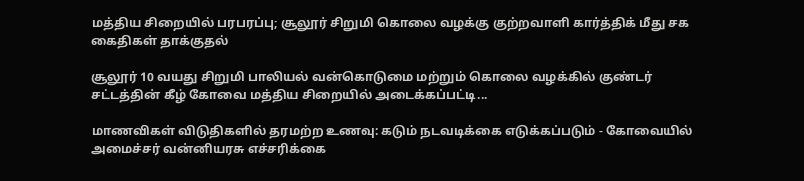மத்திய சிறையில் பரபரப்பு; சூலூர் சிறுமி கொலை வழக்கு குற்றவாளி கார்த்திக் மீது சக கைதிகள் தாக்குதல்

சூலூர் 10 வயது சிறுமி பாலியல் வன்கொடுமை மற்றும் கொலை வழக்கில் குண்டர் சட்டத்தின் கீழ் கோவை மத்திய சிறையில் அடைக்கப்பட்டி...

மாணவிகள் விடுதிகளில் தரமற்ற உணவு: கடும் நடவடிக்கை எடுக்கப்படும் - கோவையில் அமைச்சர் வன்னியரசு எச்சரிக்கை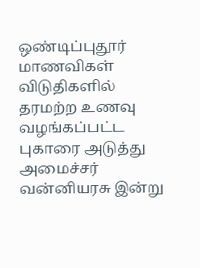ஒண்டிப்புதூர் மாணவிகள் விடுதிகளில் தரமற்ற உணவு வழங்கப்பட்ட புகாரை அடுத்து அமைச்சர் வன்னியரசு இன்று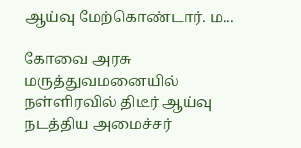ஆய்வு மேற்கொண்டார். ம...

கோவை அரசு மருத்துவமனையில் நள்ளிரவில் திடீர் ஆய்வு நடத்திய அமைச்சர்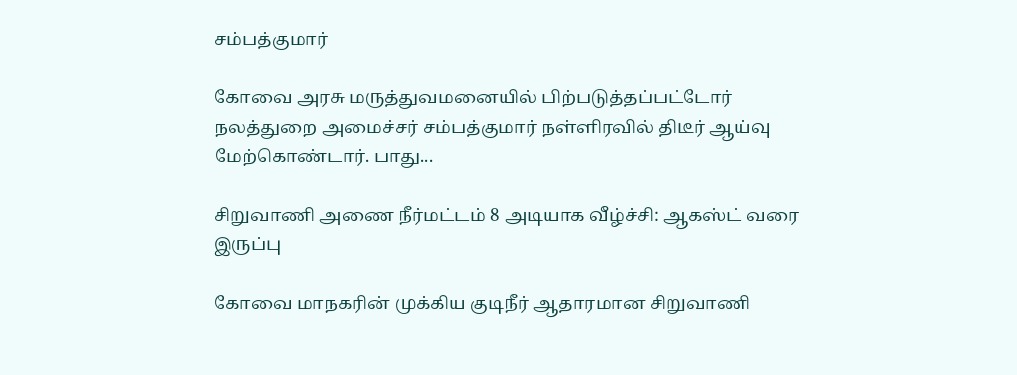சம்பத்குமார்

கோவை அரசு மருத்துவமனையில் பிற்படுத்தப்பட்டோர் நலத்துறை அமைச்சர் சம்பத்குமார் நள்ளிரவில் திடீர் ஆய்வு மேற்கொண்டார். பாது...

சிறுவாணி அணை நீர்மட்டம் 8 அடியாக வீழ்ச்சி: ஆகஸ்ட் வரை இருப்பு

கோவை மாநகரின் முக்கிய குடிநீர் ஆதாரமான சிறுவாணி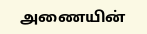அணையின்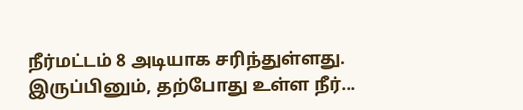நீர்மட்டம் 8 அடியாக சரிந்துள்ளது. இருப்பினும், தற்போது உள்ள நீர்...